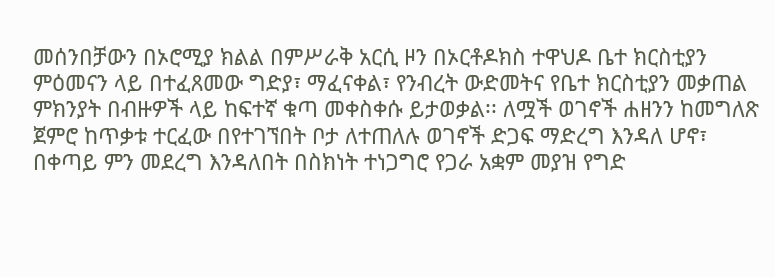መሰንበቻውን በኦሮሚያ ክልል በምሥራቅ አርሲ ዞን በኦርቶዶክስ ተዋህዶ ቤተ ክርስቲያን ምዕመናን ላይ በተፈጸመው ግድያ፣ ማፈናቀል፣ የንብረት ውድመትና የቤተ ክርስቲያን መቃጠል ምክንያት በብዙዎች ላይ ከፍተኛ ቁጣ መቀስቀሱ ይታወቃል፡፡ ለሟች ወገኖች ሐዘንን ከመግለጽ ጀምሮ ከጥቃቱ ተርፈው በየተገኘበት ቦታ ለተጠለሉ ወገኖች ድጋፍ ማድረግ እንዳለ ሆኖ፣ በቀጣይ ምን መደረግ እንዳለበት በስክነት ተነጋግሮ የጋራ አቋም መያዝ የግድ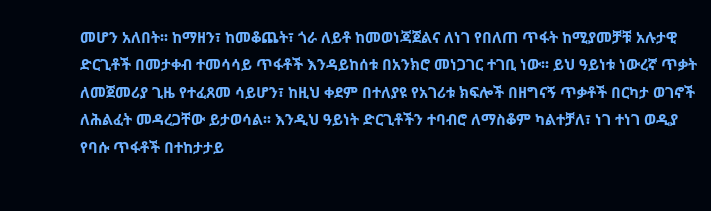መሆን አለበት፡፡ ከማዘን፣ ከመቆጨት፣ ጎራ ለይቶ ከመወነጃጀልና ለነገ የበለጠ ጥፋት ከሚያመቻቹ አሉታዊ ድርጊቶች በመታቀብ ተመሳሳይ ጥፋቶች እንዳይከሰቱ በአንክሮ መነጋገር ተገቢ ነው፡፡ ይህ ዓይነቱ ነውረኛ ጥቃት ለመጀመሪያ ጊዜ የተፈጸመ ሳይሆን፣ ከዚህ ቀደም በተለያዩ የአገሪቱ ክፍሎች በዘግናኝ ጥቃቶች በርካታ ወገኖች ለሕልፈት መዳረጋቸው ይታወሳል፡፡ እንዲህ ዓይነት ድርጊቶችን ተባብሮ ለማስቆም ካልተቻለ፣ ነገ ተነገ ወዲያ የባሱ ጥፋቶች በተከታታይ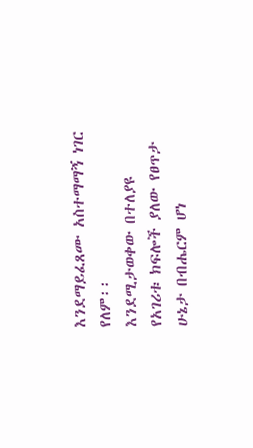እንደማይፈጸሙ አስተማማኝ ነገር የለም፡፡
እንደሚታወቀው በተለያዩ የአገሪቱ ክፍሎች ያለው የፀጥታ ሁኔታ በብሔርም ሆነ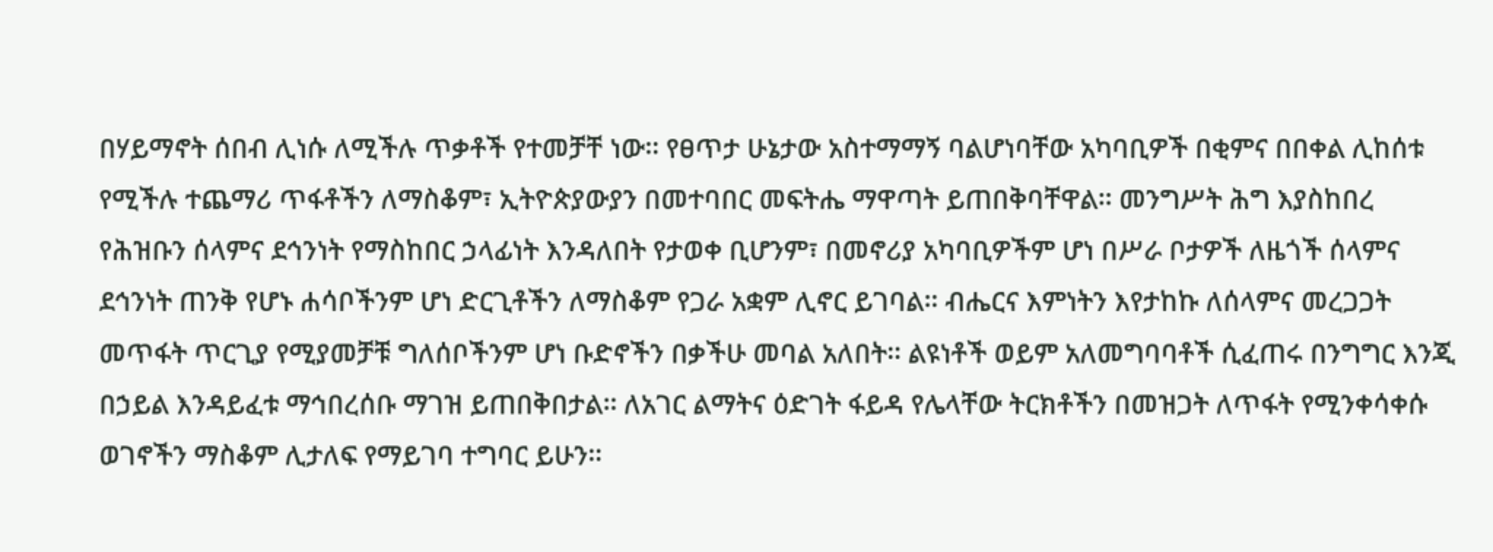በሃይማኖት ሰበብ ሊነሱ ለሚችሉ ጥቃቶች የተመቻቸ ነው፡፡ የፀጥታ ሁኔታው አስተማማኝ ባልሆነባቸው አካባቢዎች በቂምና በበቀል ሊከሰቱ የሚችሉ ተጨማሪ ጥፋቶችን ለማስቆም፣ ኢትዮጵያውያን በመተባበር መፍትሔ ማዋጣት ይጠበቅባቸዋል፡፡ መንግሥት ሕግ እያስከበረ የሕዝቡን ሰላምና ደኅንነት የማስከበር ኃላፊነት እንዳለበት የታወቀ ቢሆንም፣ በመኖሪያ አካባቢዎችም ሆነ በሥራ ቦታዎች ለዜጎች ሰላምና ደኅንነት ጠንቅ የሆኑ ሐሳቦችንም ሆነ ድርጊቶችን ለማስቆም የጋራ አቋም ሊኖር ይገባል፡፡ ብሔርና እምነትን እየታከኩ ለሰላምና መረጋጋት መጥፋት ጥርጊያ የሚያመቻቹ ግለሰቦችንም ሆነ ቡድኖችን በቃችሁ መባል አለበት፡፡ ልዩነቶች ወይም አለመግባባቶች ሲፈጠሩ በንግግር እንጂ በኃይል እንዳይፈቱ ማኅበረሰቡ ማገዝ ይጠበቅበታል፡፡ ለአገር ልማትና ዕድገት ፋይዳ የሌላቸው ትርክቶችን በመዝጋት ለጥፋት የሚንቀሳቀሱ ወገኖችን ማስቆም ሊታለፍ የማይገባ ተግባር ይሁን፡፡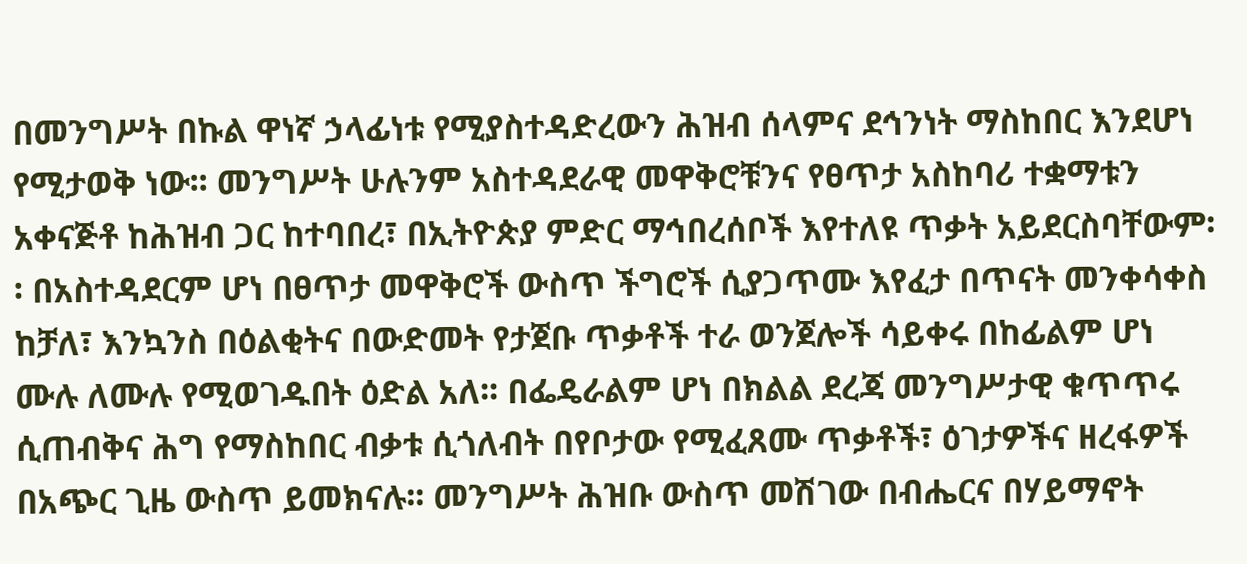በመንግሥት በኩል ዋነኛ ኃላፊነቱ የሚያስተዳድረውን ሕዝብ ሰላምና ደኅንነት ማስከበር እንደሆነ የሚታወቅ ነው፡፡ መንግሥት ሁሉንም አስተዳደራዊ መዋቅሮቹንና የፀጥታ አስከባሪ ተቋማቱን አቀናጅቶ ከሕዝብ ጋር ከተባበረ፣ በኢትዮጵያ ምድር ማኅበረሰቦች እየተለዩ ጥቃት አይደርስባቸውም፡፡ በአስተዳደርም ሆነ በፀጥታ መዋቅሮች ውስጥ ችግሮች ሲያጋጥሙ እየፈታ በጥናት መንቀሳቀስ ከቻለ፣ እንኳንስ በዕልቂትና በውድመት የታጀቡ ጥቃቶች ተራ ወንጀሎች ሳይቀሩ በከፊልም ሆነ ሙሉ ለሙሉ የሚወገዱበት ዕድል አለ፡፡ በፌዴራልም ሆነ በክልል ደረጃ መንግሥታዊ ቁጥጥሩ ሲጠብቅና ሕግ የማስከበር ብቃቱ ሲጎለብት በየቦታው የሚፈጸሙ ጥቃቶች፣ ዕገታዎችና ዘረፋዎች በአጭር ጊዜ ውስጥ ይመክናሉ፡፡ መንግሥት ሕዝቡ ውስጥ መሽገው በብሔርና በሃይማኖት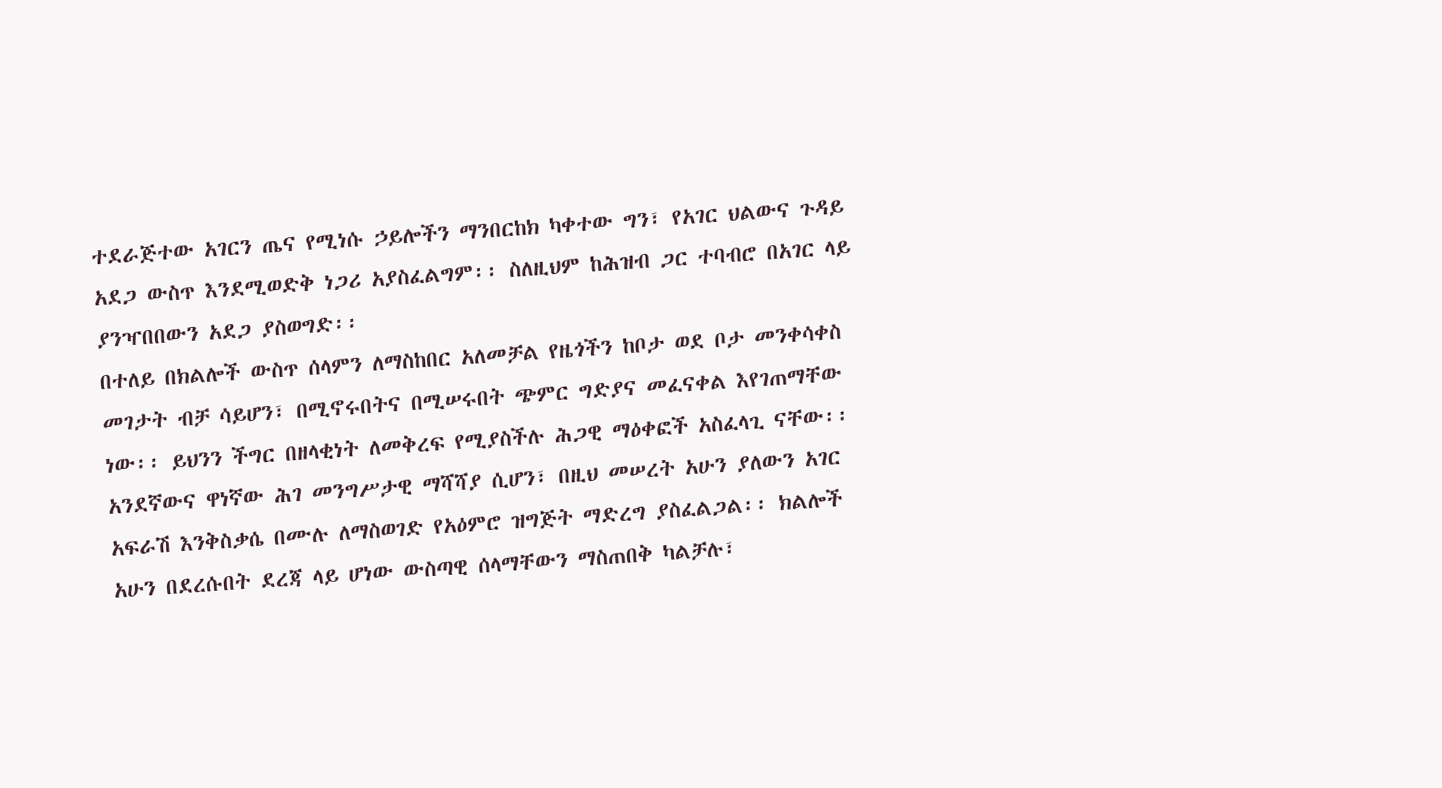ተደራጅተው አገርን ጤና የሚነሱ ኃይሎችን ማንበርከክ ካቀተው ግን፣ የአገር ህልውና ጉዳይ አደጋ ውስጥ እንደሚወድቅ ነጋሪ አያስፈልግም፡፡ ስለዚህም ከሕዝብ ጋር ተባብሮ በአገር ላይ ያንዣበበውን አደጋ ያስወግድ፡፡
በተለይ በክልሎች ውስጥ ሰላምን ለማስከበር አለመቻል የዜጎችን ከቦታ ወደ ቦታ መንቀሳቀስ መገታት ብቻ ሳይሆን፣ በሚኖሩበትና በሚሠሩበት ጭምር ግድያና መፈናቀል እየገጠማቸው ነው፡፡ ይህንን ችግር በዘላቂነት ለመቅረፍ የሚያስችሉ ሕጋዊ ማዕቀፎች አስፈላጊ ናቸው፡፡ አንደኛውና ዋነኛው ሕገ መንግሥታዊ ማሻሻያ ሲሆን፣ በዚህ መሠረት አሁን ያለውን አገር አፍራሽ እንቅስቃሴ በሙሉ ለማስወገድ የአዕምሮ ዝግጅት ማድረግ ያስፈልጋል፡፡ ክልሎች አሁን በደረሱበት ደረጃ ላይ ሆነው ውስጣዊ ሰላማቸውን ማስጠበቅ ካልቻሉ፣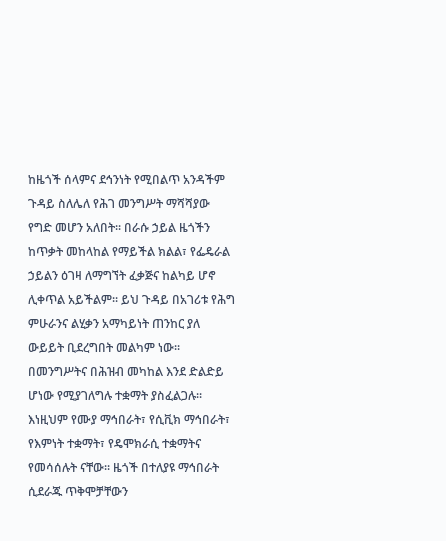ከዜጎች ሰላምና ደኅንነት የሚበልጥ አንዳችም ጉዳይ ስለሌለ የሕገ መንግሥት ማሻሻያው የግድ መሆን አለበት፡፡ በራሱ ኃይል ዜጎችን ከጥቃት መከላከል የማይችል ክልል፣ የፌዴራል ኃይልን ዕገዛ ለማግኘት ፈቃጅና ከልካይ ሆኖ ሊቀጥል አይችልም፡፡ ይህ ጉዳይ በአገሪቱ የሕግ ምሁራንና ልሂቃን አማካይነት ጠንከር ያለ ውይይት ቢደረግበት መልካም ነው፡፡
በመንግሥትና በሕዝብ መካከል እንደ ድልድይ ሆነው የሚያገለግሉ ተቋማት ያስፈልጋሉ፡፡ እነዚህም የሙያ ማኅበራት፣ የሲቪክ ማኅበራት፣ የእምነት ተቋማት፣ የዴሞክራሲ ተቋማትና የመሳሰሉት ናቸው፡፡ ዜጎች በተለያዩ ማኅበራት ሲደራጁ ጥቅሞቻቸውን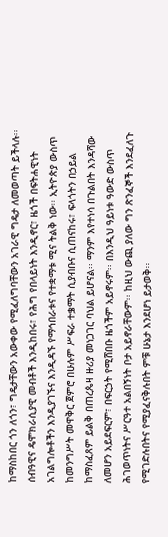ከማስከበር ጎን ለጎን፣ ግዴታቸውን አውቀው የሚፈለግባቸውን አገራዊ ግዴታ ለመወጣት ይችላሉ፡፡ ሰብዓዊና ዴሞክራሲያዊ መብቶች እንዲከበሩ፣ የሕግ የበላይነት እንዲኖር፣ ዜጎች በፍትሐዊነት አገልግሎቶችን እንዲያገኙና እንዲዳኙ የማኅበራቱና የተቋማቱ ሚና ትልቅ ነው፡፡ ኢትዮጵያ ውስጥ ከመንግሥት መዋቅር ጀምሮ በሁሉም ሥፍራ ተቌማት ሲያብቡና ሲጠናከሩ፣ ፍላጎትን በኃይል ከማስፈጸም ይልቅ በጠረጴዛ ዙሪያ መነጋገር ባህል ይሆናል፡፡ ማንም እየተነሳ በጉልበት እንዳሻው ለመሆን አይደፍርም፣ በፍርኃት የሚሸበቡ ዜጎችም አይኖሩም፡፡ በእንዲህ ዓይነቱ ዓውድ ውስጥ ሕገወጥነትና ሥርዓተ አልበኝነት ቦታ አይኖራቸውም፡፡ ከዚህ ውጪ ያለው ግን ጽንፈኞች እንደፈለጉ የሚገድሉበትና የሚያፈናቅሉበት ምቹ ሁኔታ እንደሆነ ይታወቅ፡፡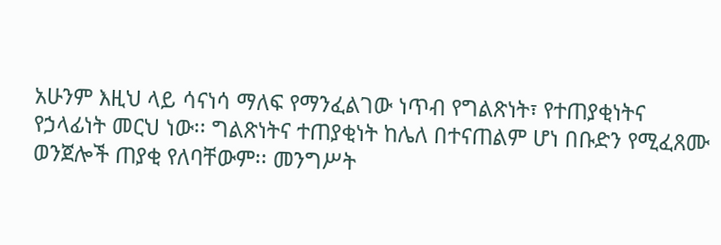አሁንም እዚህ ላይ ሳናነሳ ማለፍ የማንፈልገው ነጥብ የግልጽነት፣ የተጠያቂነትና የኃላፊነት መርህ ነው፡፡ ግልጽነትና ተጠያቂነት ከሌለ በተናጠልም ሆነ በቡድን የሚፈጸሙ ወንጀሎች ጠያቂ የለባቸውም፡፡ መንግሥት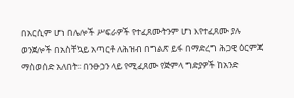በአርሲም ሆነ በሌሎች ሥፍራዎች የተፈጸሙትንም ሆነ እየተፈጸሙ ያሉ ወንጀሎች በአስቸኳይ አጣርቶ ለሕዝብ በግልጽ ይፋ በማድረግ ሕጋዊ ዕርምጃ ማስወሰድ አለበት፡፡ በንፁኃን ላይ የሚፈጸሙ የጅምላ ግድያዎች ከአንድ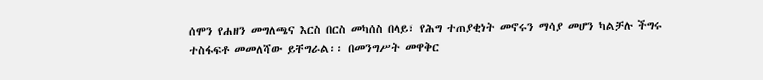ሰሞን የሐዘን መግለጫና እርስ በርስ መካሰስ በላይ፣ የሕግ ተጠያቂነት መኖሩን ማሳያ መሆን ካልቻሉ ችግሩ ተስፋፍቶ መመለሻው ይቸግራል፡፡ በመንግሥት መዋቅር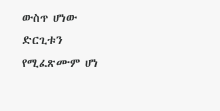ውስጥ ሆነው ድርጊቱን የሚፈጽሙም ሆነ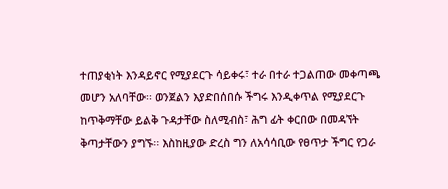ተጠያቂነት እንዳይኖር የሚያደርጉ ሳይቀሩ፣ ተራ በተራ ተጋልጠው መቀጣጫ መሆን አለባቸው፡፡ ወንጀልን እያድበሰበሱ ችግሩ እንዲቀጥል የሚያደርጉ ከጥቅማቸው ይልቅ ጉዳታቸው ስለሚብስ፣ ሕግ ፊት ቀርበው በመዳኘት ቅጣታቸውን ያግኙ፡፡ እስከዚያው ድረስ ግን ለአሳሳቢው የፀጥታ ችግር የጋራ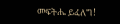መፍትሔ ይፈለግ!